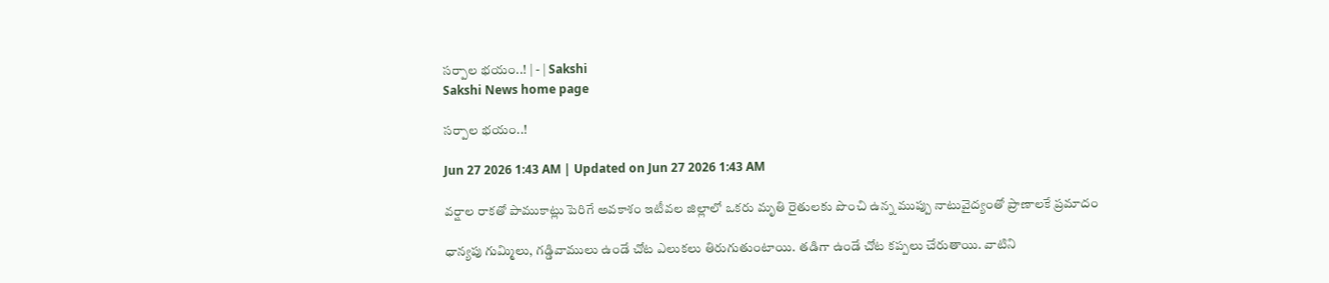సర్పాల భయం..! | - | Sakshi
Sakshi News home page

సర్పాల భయం..!

Jun 27 2026 1:43 AM | Updated on Jun 27 2026 1:43 AM

వర్షాల రాకతో పాముకాట్లు పెరిగే అవకాశం ఇటీవల జిల్లాలో ఒకరు మృతి రైతులకు పొంచి ఉన్న ముప్పు నాటువైద్యంతో ప్రాణాలకే ప్రమాదం

ధాన్యపు గుమ్మిలు, గడ్డివాములు ఉండే చోట ఎలుకలు తిరుగుతుంటాయి. తడిగా ఉండే చోట కప్పలు చేరుతాయి. వాటిని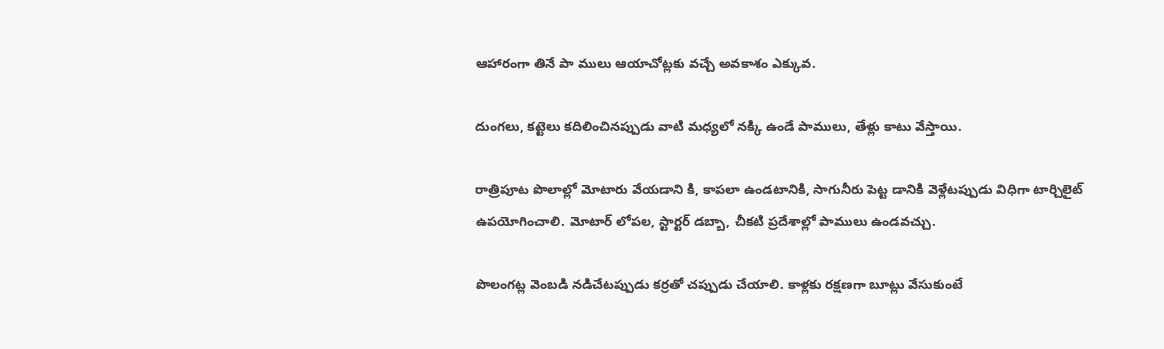ఆహారంగా తినే పా ములు ఆయాచోట్లకు వచ్చే అవకాశం ఎక్కువ.

దుంగలు, కట్టెలు కదిలించినప్పుడు వాటి మధ్యలో నక్కి ఉండే పాములు, తేళ్లు కాటు వేస్తాయి.

రాత్రిపూట పొలాల్లో మోటారు వేయడాని కి, కాపలా ఉండటానికి, సాగునీరు పెట్ట డానికి వెళ్లేటప్పుడు విధిగా టార్చిలైట్‌ ఉపయోగించాలి. మోటార్‌ లోపల, స్టార్టర్‌ డబ్బా, చీకటి ప్రదేశాల్లో పాములు ఉండవచ్చు.

పొలంగట్ల వెంబడి నడిచేటప్పుడు కర్రతో చప్పుడు చేయాలి. కాళ్లకు రక్షణగా బూట్లు వేసుకుంటే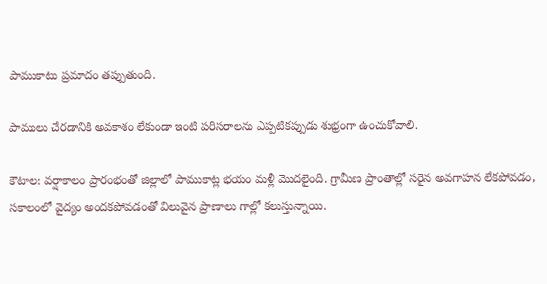పాముకాటు ప్రమాదం తప్పుతుంది.

పాములు చేరడానికి అవకాశం లేకుండా ఇంటి పరిసరాలను ఎప్పటికప్పుడు శుభ్రంగా ఉంచుకోవాలి.

కౌటాల: వర్షాకాలం ప్రారంభంతో జిల్లాలో పాముకాట్ల భయం మళ్లీ మొదలైంది. గ్రామీణ ప్రాంతాల్లో సరైన అవగాహన లేకపోవడం, సకాలంలో వైద్యం అందకపోవడంతో విలువైన ప్రాణాలు గాల్లో కలుస్తున్నాయి.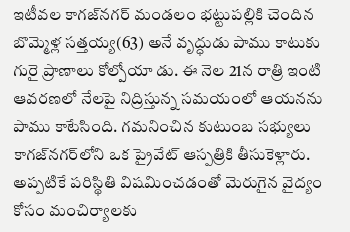ఇటీవల కాగజ్‌నగర్‌ మండలం భట్టుపల్లికి చెందిన బొమ్మెళ్ల సత్తయ్య(63) అనే వృద్ధుడు పాము కాటుకు గురై ప్రాణాలు కోల్పోయా డు. ఈ నెల 21న రాత్రి ఇంటి ఆవరణలో నేలపై నిద్రిస్తున్న సమయంలో ఆయనను పాము కాటేసింది. గమనించిన కుటుంబ సభ్యులు కాగజ్‌నగర్‌లోని ఒక ప్రైవేట్‌ ఆస్పత్రికి తీసుకెళ్లారు. అప్పటికే పరిస్థితి విషమించడంతో మెరుగైన వైద్యం కోసం మంచిర్యాలకు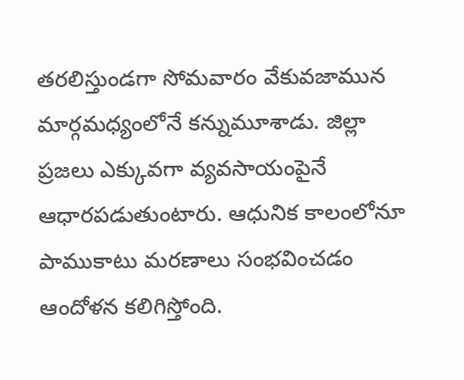తరలిస్తుండగా సోమవారం వేకువజామున మార్గమధ్యంలోనే కన్నుమూశాడు. జిల్లా ప్రజలు ఎక్కువగా వ్యవసాయంపైనే ఆధారపడుతుంటారు. ఆధునిక కాలంలోనూ పాముకాటు మరణాలు సంభవించడం ఆందోళన కలిగిస్తోంది.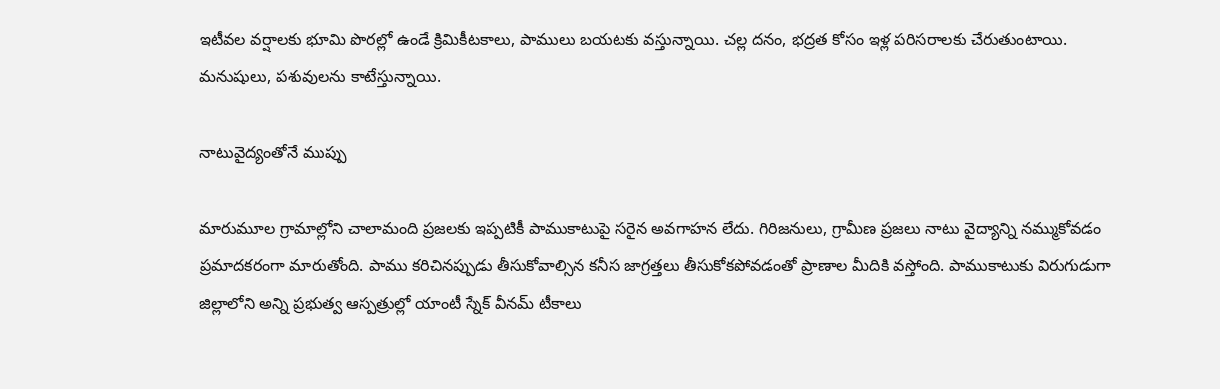ఇటీవల వర్షాలకు భూమి పొరల్లో ఉండే క్రిమికీటకాలు, పాములు బయటకు వస్తున్నాయి. చల్ల దనం, భద్రత కోసం ఇళ్ల పరిసరాలకు చేరుతుంటాయి. మనుషులు, పశువులను కాటేస్తున్నాయి.

నాటువైద్యంతోనే ముప్పు

మారుమూల గ్రామాల్లోని చాలామంది ప్రజలకు ఇప్పటికీ పాముకాటుపై సరైన అవగాహన లేదు. గిరిజనులు, గ్రామీణ ప్రజలు నాటు వైద్యాన్ని నమ్ముకోవడం ప్రమాదకరంగా మారుతోంది. పాము కరిచినప్పుడు తీసుకోవాల్సిన కనీస జాగ్రత్తలు తీసుకోకపోవడంతో ప్రాణాల మీదికి వస్తోంది. పాముకాటుకు విరుగుడుగా జిల్లాలోని అన్ని ప్రభుత్వ ఆస్పత్రుల్లో యాంటీ స్నేక్‌ వీనమ్‌ టీకాలు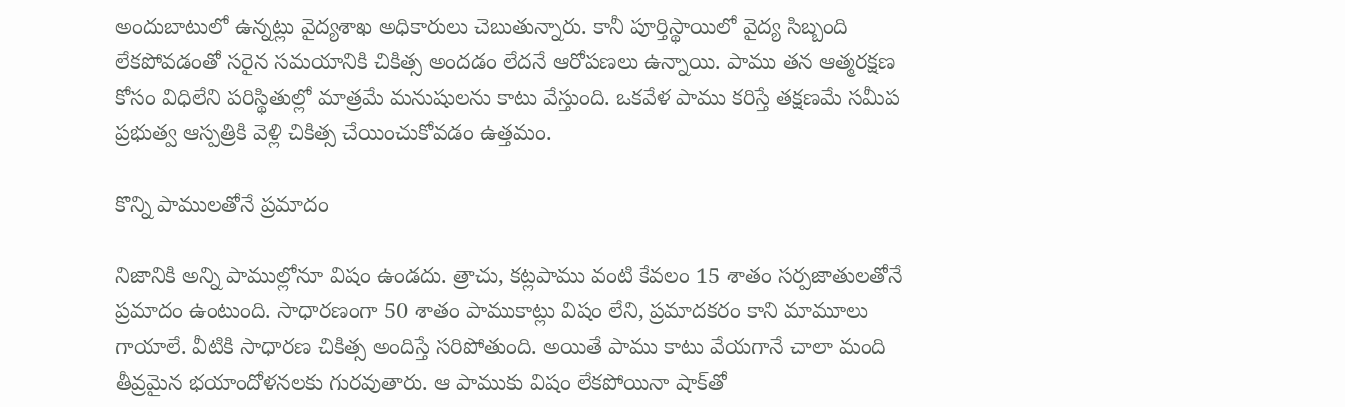అందుబాటులో ఉన్నట్లు వైద్యశాఖ అధికారులు చెబుతున్నారు. కానీ పూర్తిస్థాయిలో వైద్య సిబ్బంది లేకపోవడంతో సరైన సమయానికి చికిత్స అందడం లేదనే ఆరోపణలు ఉన్నాయి. పాము తన ఆత్మరక్షణ కోసం విధిలేని పరిస్థితుల్లో మాత్రమే మనుషులను కాటు వేస్తుంది. ఒకవేళ పాము కరిస్తే తక్షణమే సమీప ప్రభుత్వ ఆస్పత్రికి వెళ్లి చికిత్స చేయించుకోవడం ఉత్తమం.

కొన్ని పాములతోనే ప్రమాదం

నిజానికి అన్ని పాముల్లోనూ విషం ఉండదు. త్రాచు, కట్లపాము వంటి కేవలం 15 శాతం సర్పజాతులతోనే ప్రమాదం ఉంటుంది. సాధారణంగా 50 శాతం పాముకాట్లు విషం లేని, ప్రమాదకరం కాని మామూలు గాయాలే. వీటికి సాధారణ చికిత్స అందిస్తే సరిపోతుంది. అయితే పాము కాటు వేయగానే చాలా మంది తీవ్రమైన భయాందోళనలకు గురవుతారు. ఆ పాముకు విషం లేకపోయినా షాక్‌తో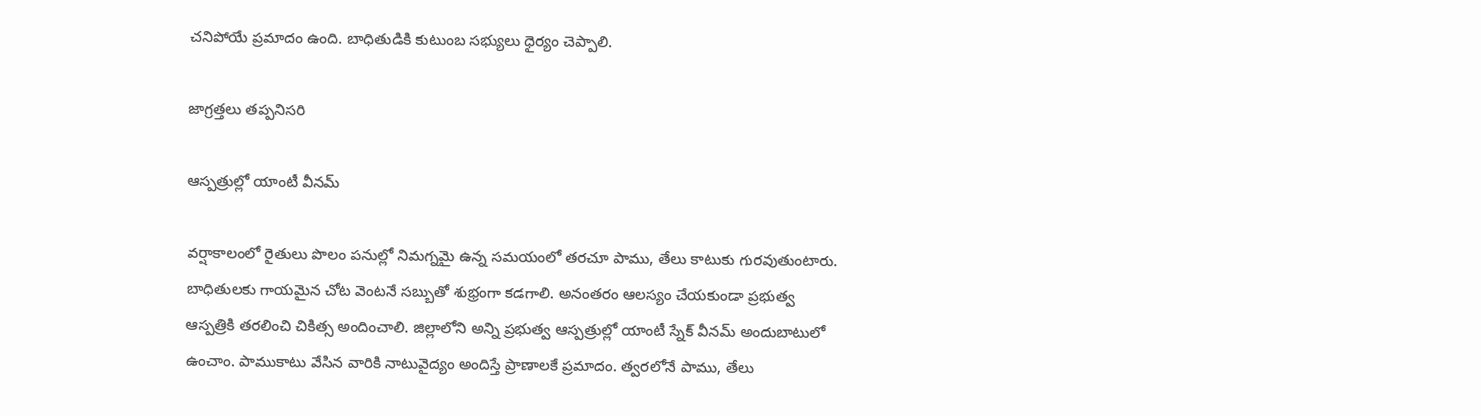చనిపోయే ప్రమాదం ఉంది. బాధితుడికి కుటుంబ సభ్యులు ధైర్యం చెప్పాలి.

జాగ్రత్తలు తప్పనిసరి

ఆస్పత్రుల్లో యాంటీ వీనమ్‌

వర్షాకాలంలో రైతులు పొలం పనుల్లో నిమగ్నమై ఉన్న సమయంలో తరచూ పాము, తేలు కాటుకు గురవుతుంటారు. బాధితులకు గాయమైన చోట వెంటనే సబ్బుతో శుభ్రంగా కడగాలి. అనంతరం ఆలస్యం చేయకుండా ప్రభుత్వ ఆస్పత్రికి తరలించి చికిత్స అందించాలి. జిల్లాలోని అన్ని ప్రభుత్వ ఆస్పత్రుల్లో యాంటీ స్నేక్‌ వీనమ్‌ అందుబాటులో ఉంచాం. పాముకాటు వేసిన వారికి నాటువైద్యం అందిస్తే ప్రాణాలకే ప్రమాదం. త్వరలోనే పాము, తేలు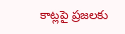కాట్లపై ప్రజలకు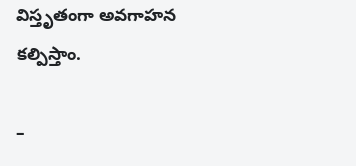విస్తృతంగా అవగాహన కల్పిస్తాం.

–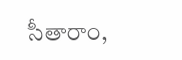సీతారాం,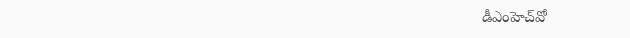డీఎంహెచ్‌వో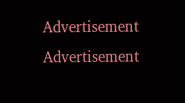Advertisement
Advertisement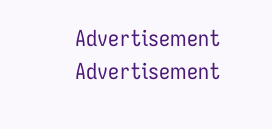Advertisement
Advertisement